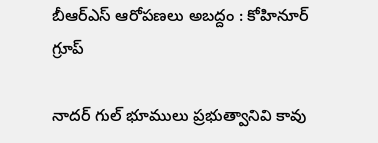బీఆర్ఎస్ ఆరోప‌ణ‌లు అబ‌ద్దం : కోహినూర్ గ్రూప్

నాద‌ర్ గుల్ భూములు ప్ర‌భుత్వానివి కావు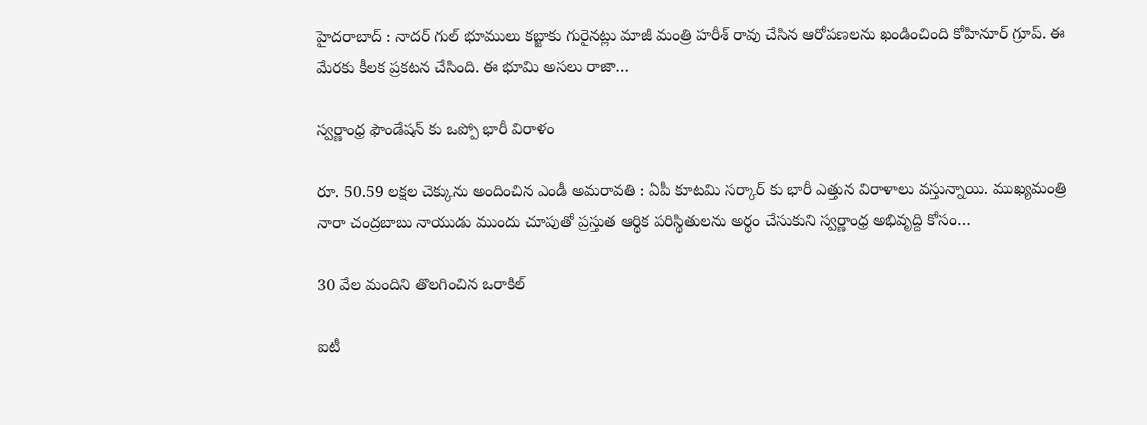హైద‌రాబాద్ : నాద‌ర్ గుల్ భూములు క‌బ్జాకు గురైన‌ట్లు మాజీ మంత్రి హ‌రీశ్ రావు చేసిన ఆరోప‌ణ‌ల‌ను ఖండించింది కోహినూర్ గ్రూప్. ఈ మేర‌కు కీల‌క ప్ర‌క‌ట‌న చేసింది. ఈ భూమి అసలు రాజా…

స్వ‌ర్ణాంధ్ర ఫౌండేష‌న్ కు ఒప్పో భారీ విరాళం

రూ. 50.59 ల‌క్ష‌ల చెక్కును అందించిన ఎండీ అమ‌రావ‌తి : ఏపీ కూట‌మి స‌ర్కార్ కు భారీ ఎత్తున విరాళాలు వ‌స్తున్నాయి. ముఖ్య‌మంత్రి నారా చంద్ర‌బాబు నాయుడు ముందు చూపుతో ప్ర‌స్తుత ఆర్థిక ప‌రిస్థితుల‌ను అర్థం చేసుకుని స్వ‌ర్ణాంధ్ర అభివృద్ది కోసం…

30 వేల మందిని తొల‌గించిన ఒరాకిల్

ఐటీ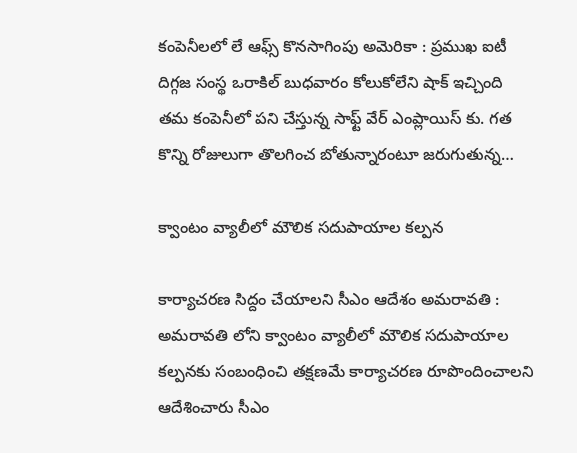కంపెనీల‌లో లే ఆఫ్స్ కొన‌సాగింపు అమెరికా : ప్ర‌ముఖ ఐటీ దిగ్గ‌జ సంస్థ ఒరాకిల్ బుధ‌వారం కోలుకోలేని షాక్ ఇచ్చింది త‌మ కంపెనీలో ప‌ని చేస్తున్న సాఫ్ట్ వేర్ ఎంప్లాయిస్ కు. గ‌త కొన్ని రోజులుగా తొల‌గించ బోతున్నారంటూ జ‌రుగుతున్న…

క్వాంటం వ్యాలీలో మౌలిక స‌దుపాయాల కల్ప‌న

కార్యాచ‌ర‌ణ సిద్దం చేయాల‌ని సీఎం ఆదేశం అమరావతి : అమ‌రావ‌తి లోని క్వాంటం వ్యాలీలో మౌలిక స‌దుపాయాల క‌ల్ప‌న‌కు సంబంధించి త‌క్ష‌ణ‌మే కార్యాచ‌ర‌ణ రూపొందించాల‌ని ఆదేశించారు సీఎం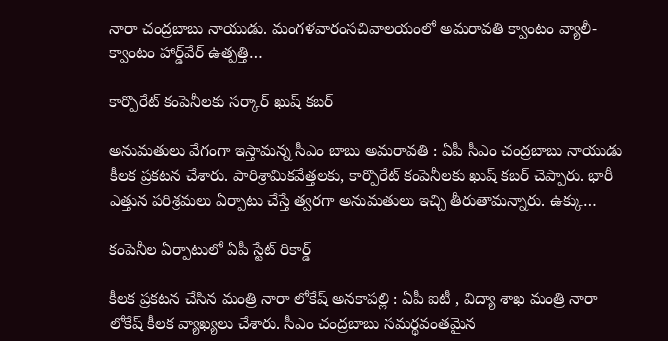నారా చంద్రబాబు నాయుడు. మంగ‌ళ‌వారంసచివాలయంలో అమరావతి క్వాంటం వ్యాలీ- క్వాంటం హార్డ్‌వేర్ ఉత్పత్తి…

కార్పొరేట్ కంపెనీల‌కు స‌ర్కార్ ఖుష్ క‌బ‌ర్

అనుమతులు వేగంగా ఇస్తామ‌న్న సీఎం బాబు అమ‌రావ‌తి : ఏపీ సీఎం చంద్ర‌బాబు నాయుడు కీల‌క ప్ర‌క‌ట‌న చేశారు. పారిశ్రామిక‌వేత్త‌ల‌కు, కార్పొరేట్ కంపెనీల‌కు ఖుష్ క‌బ‌ర్ చెప్పారు. భారీ ఎత్తున ప‌రిశ్ర‌మ‌లు ఏర్పాటు చేస్తే త్వ‌ర‌గా అనుమ‌తులు ఇచ్చి తీరుతామ‌న్నారు. ఉక్కు…

కంపెనీల ఏర్పాటులో ఏపీ స్టేట్ రికార్డ్

కీల‌క ప్ర‌క‌ట‌న చేసిన మంత్రి నారా లోకేష్ అన‌కాప‌ల్లి : ఏపీ ఐటీ , విద్యా శాఖ మంత్రి నారా లోకేష్ కీల‌క వ్యాఖ్య‌లు చేశారు. సీఎం చంద్రబాబు స‌మ‌ర్థ‌వంత‌మైన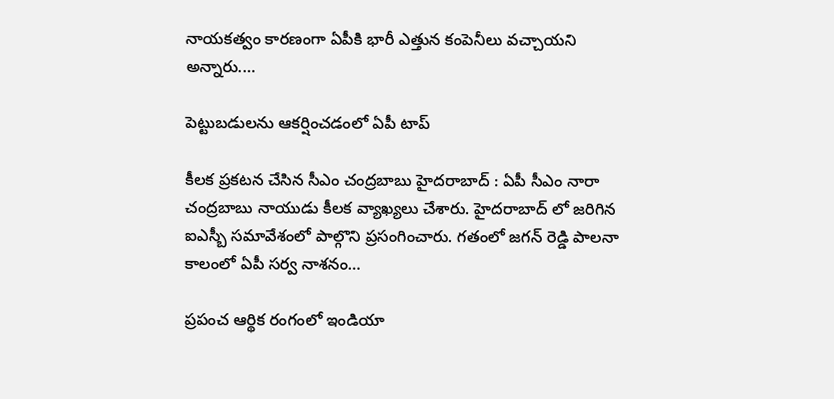నాయ‌క‌త్వం కార‌ణంగా ఏపీకి భారీ ఎత్తున కంపెనీలు వచ్చాయ‌ని అన్నారు.…

పెట్టుబ‌డుల‌ను ఆక‌ర్షించ‌డంలో ఏపీ టాప్

కీల‌క ప్ర‌క‌ట‌న చేసిన సీఎం చంద్ర‌బాబు హైద‌రాబాద్ : ఏపీ సీఎం నారా చంద్ర‌బాబు నాయుడు కీల‌క వ్యాఖ్య‌లు చేశారు. హైద‌రాబాద్ లో జ‌రిగిన ఐఎస్బీ స‌మావేశంలో పాల్గొని ప్ర‌సంగించారు. గ‌తంలో జ‌గ‌న్ రెడ్డి పాల‌నా కాలంలో ఏపీ స‌ర్వ నాశ‌నం…

ప్రపంచ ఆర్థిక రంగంలో ఇండియా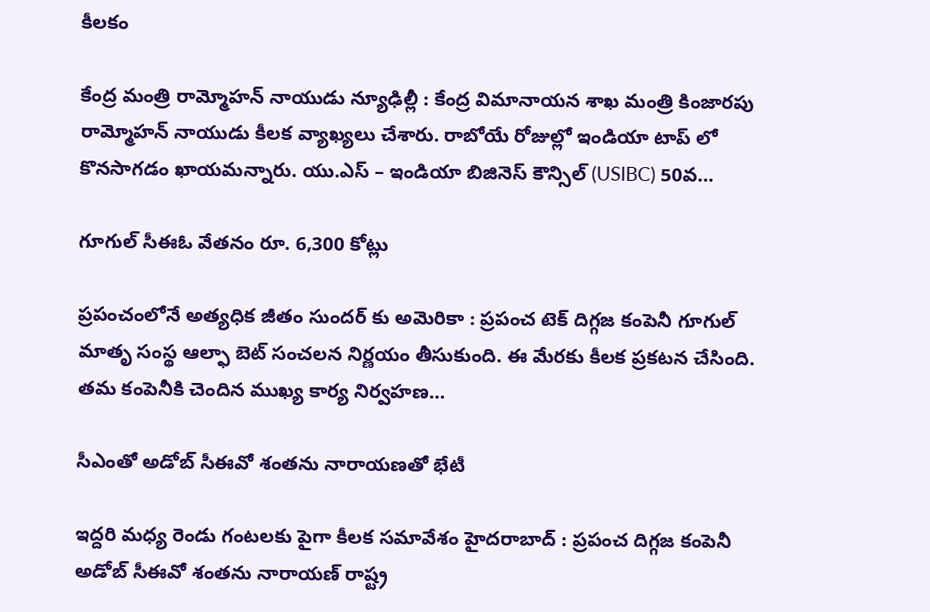కీల‌కం

కేంద్ర మంత్రి రామ్మోహ‌న్ నాయుడు న్యూఢిల్లీ : కేంద్ర విమానాయ‌న శాఖ మంత్రి కింజార‌పు రామ్మోహ‌న్ నాయుడు కీల‌క వ్యాఖ్య‌లు చేశారు. రాబోయే రోజుల్లో ఇండియా టాప్ లో కొన‌సాగ‌డం ఖాయ‌మ‌న్నారు. యు.ఎస్ – ఇండియా బిజినెస్ కౌన్సిల్ (USIBC) 50వ…

గూగుల్ సీఈఓ వేత‌నం రూ. 6,300 కోట్లు

ప్ర‌పంచంలోనే అత్య‌ధిక జీతం సుంద‌ర్ కు అమెరికా : ప్ర‌పంచ టెక్ దిగ్గ‌జ కంపెనీ గూగుల్ మాతృ సంస్థ ఆల్ఫా బెట్ సంచ‌ల‌న నిర్ణ‌యం తీసుకుంది. ఈ మేర‌కు కీల‌క ప్ర‌క‌ట‌న చేసింది. త‌మ కంపెనీకి చెందిన ముఖ్య కార్య నిర్వ‌హ‌ణ…

సీఎంతో అడోబ్ సీఈవో శంత‌ను నారాయ‌ణ‌తో భేటీ

ఇద్ద‌రి మ‌ధ్య రెండు గంట‌ల‌కు పైగా కీల‌క స‌మావేశం హైద‌రాబాద్ : ప్ర‌పంచ దిగ్గ‌జ కంపెనీ అడోబ్ సీఈవో శంత‌ను నారాయ‌ణ్ రాష్ట్ర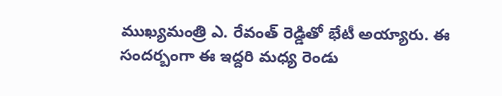ముఖ్య‌మంత్రి ఎ. రేవంత్ రెడ్డితో భేటీ అయ్యారు. ఈ సంద‌ర్బంగా ఈ ఇద్ద‌రి మ‌ధ్య రెండు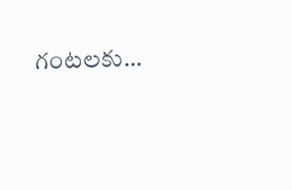గంట‌ల‌కు…